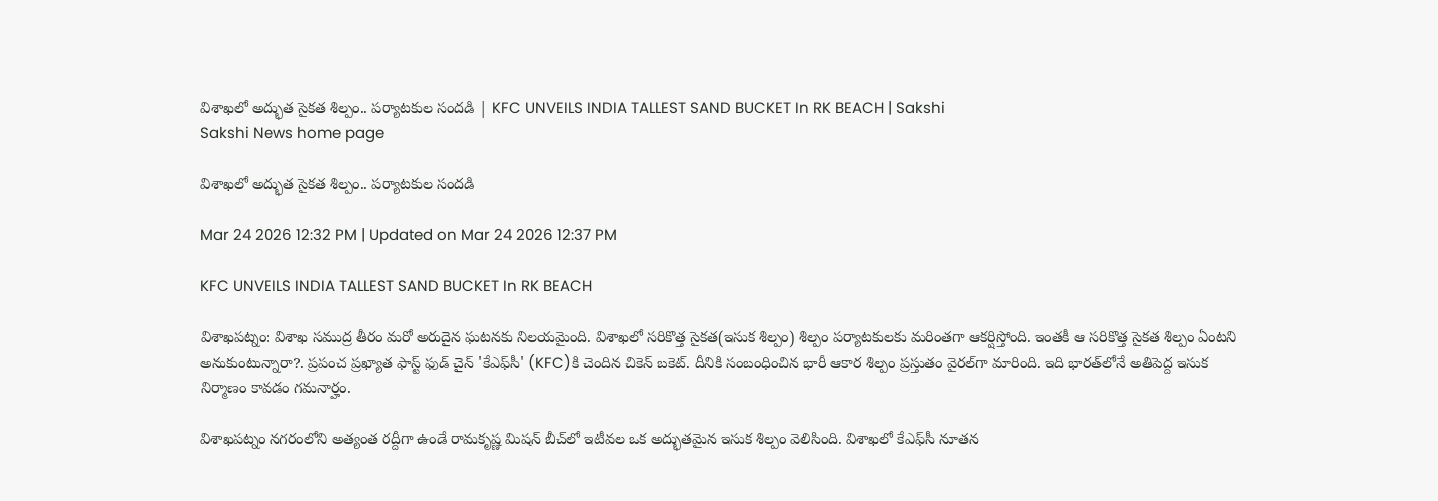విశాఖలో అద్భుత సైకత శిల్పం.. పర్యాటకుల సందడి | KFC UNVEILS INDIA TALLEST SAND BUCKET In RK BEACH | Sakshi
Sakshi News home page

విశాఖలో అద్భుత సైకత శిల్పం.. పర్యాటకుల సందడి

Mar 24 2026 12:32 PM | Updated on Mar 24 2026 12:37 PM

KFC UNVEILS INDIA TALLEST SAND BUCKET In RK BEACH

విశాఖపట్నం: విశాఖ సముద్ర తీరం మరో అరుదైన ఘటనకు నిలయమైంది. విశాఖలో సరికొత్త సైకత(ఇసుక శిల్పం) శిల్పం పర్యాటకులకు మరింతగా ఆకర్షిస్తోంది. ఇంతకీ ఆ సరికొత్త సైకత శిల్పం ఏంటని అనుకుంటున్నారా?. ప్రపంచ ప్రఖ్యాత ఫాస్ట్ ఫుడ్ చైన్ 'కేఎఫ్‌సీ' (KFC)కి చెందిన చికెన్ బకెట్‌. దీనికి సంబంధించిన భారీ ఆకార శిల్పం ప్రస్తుతం వైరల్‌గా మారింది. ఇది భారత్‌లోనే అతిపెద్ద ఇసుక నిర్మాణం కావడం గమనార్హం.

విశాఖపట్నం నగరంలోని అత్యంత రద్దీగా ఉండే రామకృష్ణ మిషన్ బీచ్‌లో ఇటీవల ఒక అద్భుతమైన ఇసుక శిల్పం వెలిసింది. విశాఖలో కేఎఫ్‌సీ నూతన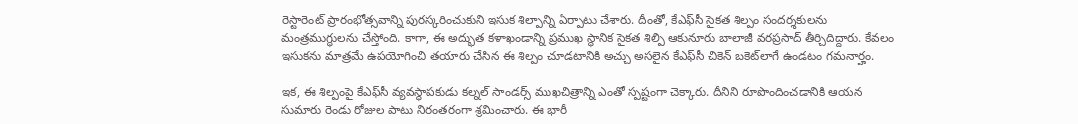రెస్టారెంట్ ప్రారంభోత్సవాన్ని పురస్కరించుకుని ఇసుక శిల్పాన్ని ఏర్పాటు చేశారు. దీంతో, కేఎఫ్‌సీ సైకత శిల్పం సందర్శకులను మంత్రముగ్ధులను చేస్తోంది. కాగా, ఈ అద్భుత కళాఖండాన్ని ప్రముఖ స్థానిక సైకత శిల్పి ఆకునూరు బాలాజీ వరప్రసాద్ తీర్చిదిద్దారు. కేవలం ఇసుకను మాత్రమే ఉపయోగించి తయారు చేసిన ఈ శిల్పం చూడటానికి అచ్చు అసలైన కేఎఫ్‌సీ చికెన్ బకెట్‌లాగే ఉండటం గమనార్హం.

ఇక, ఈ శిల్పంపై కేఎఫ్‌సీ వ్యవస్థాపకుడు కల్నల్ సాండర్స్ ముఖచిత్రాన్ని ఎంతో స్పష్టంగా చెక్కారు. దీనిని రూపొందించడానికి ఆయన సుమారు రెండు రోజుల పాటు నిరంతరంగా శ్రమించారు. ఈ భారీ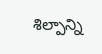శిల్పాన్ని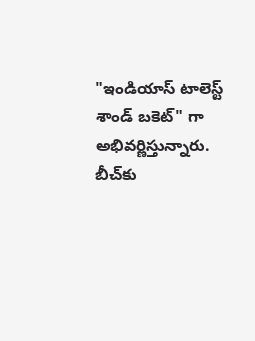"ఇండియాస్ టాలెస్ట్ శాండ్ బకెట్" గా అభివర్ణిస్తున్నారు. బీచ్‌కు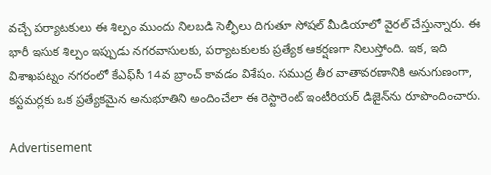వచ్చే పర్యాటకులు ఈ శిల్పం ముందు నిలబడి సెల్ఫీలు దిగుతూ సోషల్ మీడియాలో వైరల్ చేస్తున్నారు. ఈ భారీ ఇసుక శిల్పం ఇప్పుడు నగరవాసులకు, పర్యాటకులకు ప్రత్యేక ఆకర్షణగా నిలుస్తోంది. ఇక, ఇది విశాఖపట్నం నగరంలో కేఎఫ్‌సీ 14వ బ్రాంచ్ కావడం విశేషం. సముద్ర తీర వాతావరణానికి అనుగుణంగా, కస్టమర్లకు ఒక ప్రత్యేకమైన అనుభూతిని అందించేలా ఈ రెస్టారెంట్ ఇంటీరియర్ డిజైన్‌ను రూపొందించారు.

Advertisement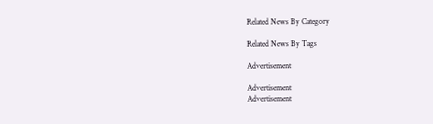Related News By Category

Related News By Tags

Advertisement

Advertisement
Advertisement